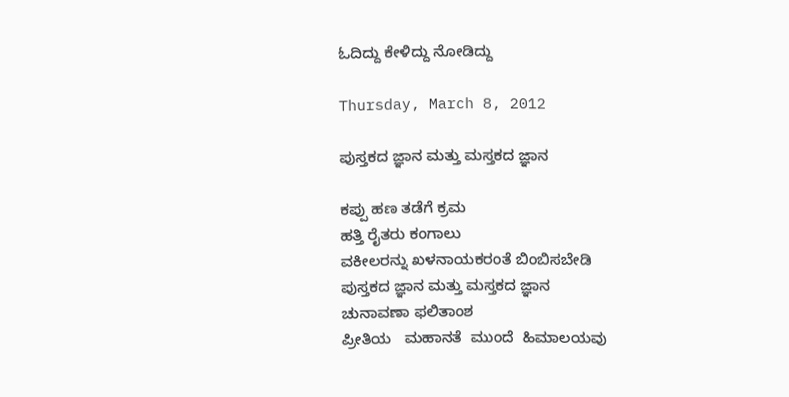ಓದಿದ್ದು ಕೇಳಿದ್ದು ನೋಡಿದ್ದು

Thursday, March 8, 2012

ಪುಸ್ತಕದ ಜ್ಞಾನ ಮತ್ತು ಮಸ್ತಕದ ಜ್ಞಾನ

ಕಪ್ಪು ಹಣ ತಡೆಗೆ ಕ್ರಮ
ಹತ್ತಿ ರೈತರು ಕಂಗಾಲು
ವಕೀಲರನ್ನು ಖಳನಾಯಕರಂತೆ ಬಿಂಬಿಸಬೇಡಿ
ಪುಸ್ತಕದ ಜ್ಞಾನ ಮತ್ತು ಮಸ್ತಕದ ಜ್ಞಾನ
ಚುನಾವಣಾ ಫಲಿತಾಂಶ
ಪ್ರೀತಿಯ   ಮಹಾನತೆ  ಮುಂದೆ  ಹಿಮಾಲಯವು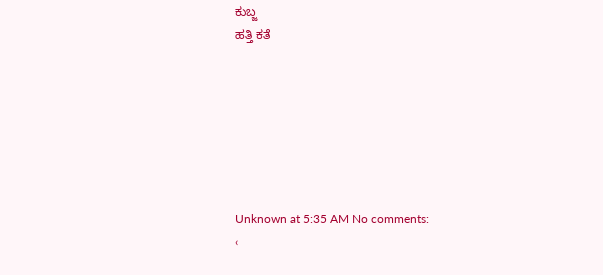ಕುಬ್ಜ
ಹತ್ತಿ ಕತೆ







Unknown at 5:35 AM No comments:
‹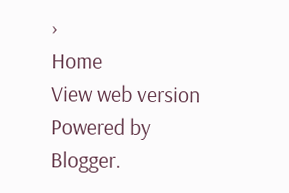›
Home
View web version
Powered by Blogger.